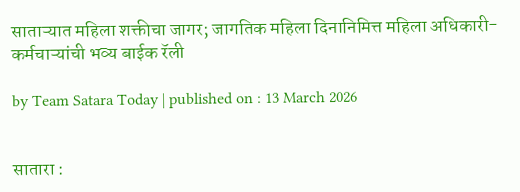साताऱ्यात महिला शक्तीचा जागर; जागतिक महिला दिनानिमित्त महिला अधिकारी-कर्मचाऱ्यांची भव्य बाईक रॅली

by Team Satara Today | published on : 13 March 2026


सातारा :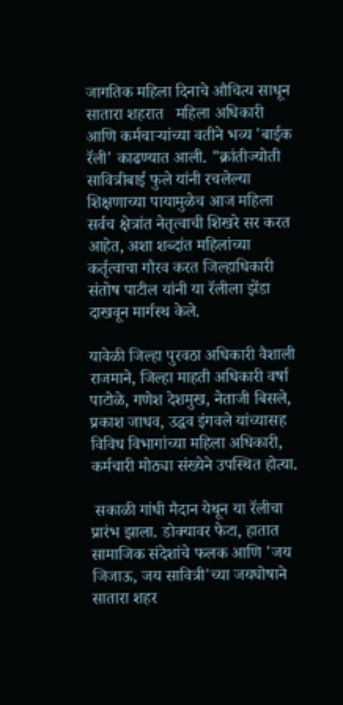जागतिक महिला दिनाचे औचित्य साधून सातारा शहरात   महिला अधिकारी आणि कर्मचाऱ्यांच्या वतीने भव्य 'बाईक रॅली' काढण्यात आली. "क्रांतीज्योती सावित्रीबाई फुले यांनी रचलेल्या शिक्षणाच्या पायामुळेच आज महिला सर्वच क्षेत्रांत नेतृत्वाची शिखरे सर करत आहेत, अशा शब्दांत महिलांच्या कर्तृत्वाचा गौरव करत जिल्हाधिकारी संतोष पाटील यांनी या रॅलीला झेंडा दाखवून मार्गस्थ केले.

यावेळी जिल्हा पुरवठा अधिकारी वैशाली राजमाने, जिल्हा माहती अधिकारी वर्षा पाटोळे, गणेश देशमुख, नेताजी बिसले, प्रकाश जाधव, उद्धव इंगवले यांच्यासह विविध विभागांच्या महिला अधिकारी, कर्मचारी मोठ्या संख्येने उपस्थित होत्या.

 सकाळी गांधी मैदान येथून या रॅलीचा प्रारंभ झाला. डोक्यावर फेटा, हातात सामाजिक संदेशांचे फलक आणि 'जय जिजाऊ, जय सावित्री'च्या जयघोषाने सातारा शहर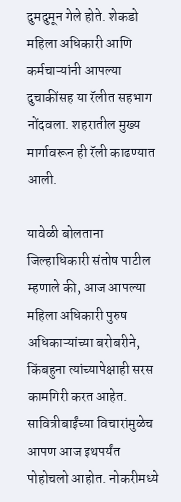दुमदुमून गेले होते. शेकडो महिला अधिकारी आणि कर्मचाऱ्यांनी आपल्या दुचाकींसह या रॅलीत सहभाग नोंदवला. शहरातील मुख्य मार्गावरून ही रॅली काढण्यात आली.

यावेळी बोलताना जिल्हाधिकारी संतोष पाटील म्हणाले की, आज आपल्या महिला अधिकारी पुरुष अधिकाऱ्यांच्या बरोबरीने, किंबहुना त्यांच्यापेक्षाही सरस कामगिरी करत आहेत. सावित्रीबाईंच्या विचारांमुळेच आपण आज इथपर्यंत पोहोचलो आहोत. नोकरीमध्ये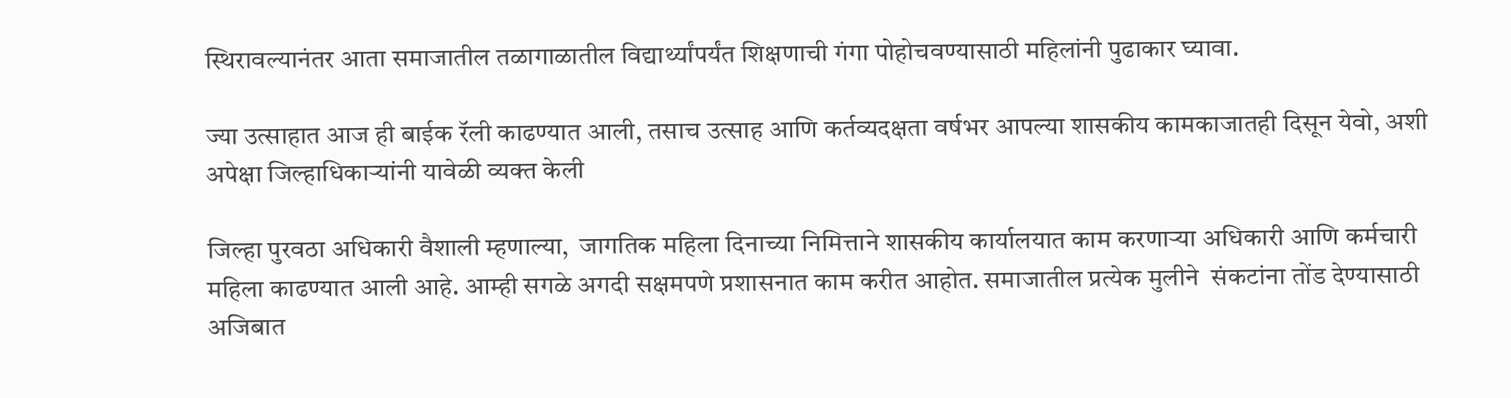स्थिरावल्यानंतर आता समाजातील तळागाळातील विद्यार्थ्यांपर्यंत शिक्षणाची गंगा पोहोचवण्यासाठी महिलांनी पुढाकार घ्यावा.

ज्या उत्साहात आज ही बाईक रॅली काढण्यात आली, तसाच उत्साह आणि कर्तव्यदक्षता वर्षभर आपल्या शासकीय कामकाजातही दिसून येवो, अशी अपेक्षा जिल्हाधिकाऱ्यांनी यावेळी व्यक्त केली

जिल्हा पुरवठा अधिकारी वैशाली म्हणाल्या,  जागतिक महिला दिनाच्या निमित्ताने शासकीय कार्यालयात काम करणाऱ्या अधिकारी आणि कर्मचारी महिला काढण्यात आली आहे. आम्ही सगळे अगदी सक्षमपणे प्रशासनात काम करीत आहोत. समाजातील प्रत्येक मुलीने  संकटांना तोंड देण्यासाठी अजिबात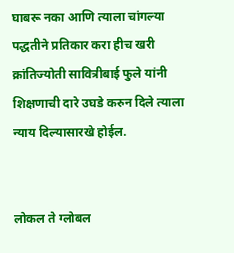घाबरू नका आणि त्याला चांगल्या पद्धतीने प्रतिकार करा हीच खरी क्रांतिज्योती सावित्रीबाई फुले यांनी शिक्षणाची दारे उघडे करुन दिले त्याला न्याय दिल्यासारखे होईल.


लोकल ते ग्लोबल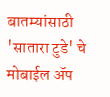बातम्यांसाठी 'सातारा टुडे' चे मोबाईल ॲप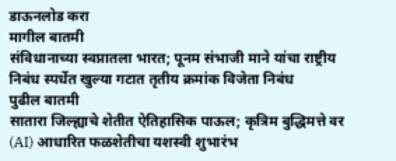डाऊनलोड करा
मागील बातमी
संविधानाच्या स्वप्नातला भारत; पूनम संभाजी माने यांचा राष्ट्रीय निबंध स्पर्धेत खुल्या गटात तृतीय क्रमांक विजेता निबंध
पुढील बातमी
सातारा जिल्ह्याचे शेतीत ऐतिहासिक पाऊल; कृत्रिम बुद्धिमत्ते वर (AI) आधारित फळशेतीचा यशस्वी शुभारंभ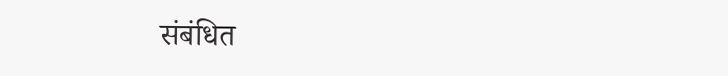संबंधित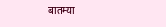बातम्या